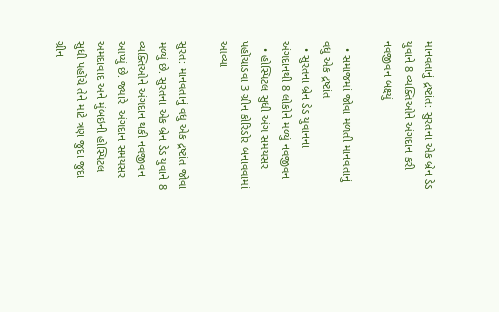માનવતાનું દ્રષ્ટાંત: સુરતના એક બ્રેન ડેડ યુવાને 8 વ્યક્તિઓને અંગદાન કરી નવજીવન બક્ષ્યું

  • સમાજમાં જોવા મળતી માનવતાનું વધુ એક દ્રષ્ટાંત
  • સુરતના બ્રેન ડેડ યુવાનના અંગદાનથી 8 લોકોને મળ્યું નવજીવન
  • હોસ્પિટલ સુધી અંગ સમયસર પહોંચાડવા 3 ગ્રીન કોરિડોર બનાવવામાં આવ્યા

સુરત: માનવતાનું વધુ એક દ્રષ્ટાંત જોવા મળ્યું છે. સુરતના એક બ્રેન ડેડ યુવાને 8 વ્યક્તિઓને અંગદાન થકી નવજીવન આપ્યું છે. જ્યારે  અંગદાન સમયસર અમદાવાદ અને મુંબઇની હોસ્પિટલ સુધી પહોંચે તેને માટે ત્રણ જુદા જુદા ગ્રીન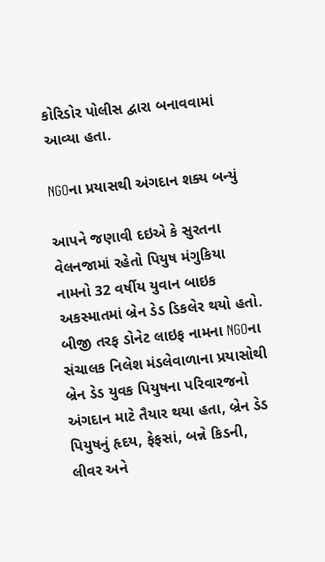કોરિડોર પોલીસ દ્વારા બનાવવામાં આવ્યા હતા.

NGOના પ્રયાસથી અંગદાન શક્ય બન્યું

આપને જણાવી દઇએ કે સુરતના વેલનજામાં રહેતો પિયુષ મંગુકિયા નામનો 32 વર્ષીય યુવાન બાઇક અકસ્માતમાં બ્રેન ડેડ ડિકલેર થયો હતો. બીજી તરફ ડોનેટ લાઇફ નામના NGOના સંચાલક નિલેશ મંડલેવાળાના પ્રયાસોથી બ્રેન ડેડ યુવક પિયુષના પરિવારજનો અંગદાન માટે તૈયાર થયા હતા, બ્રેન ડેડ પિયુષનું હૃદય, ફેફસાં, બન્ને કિડની, લીવર અને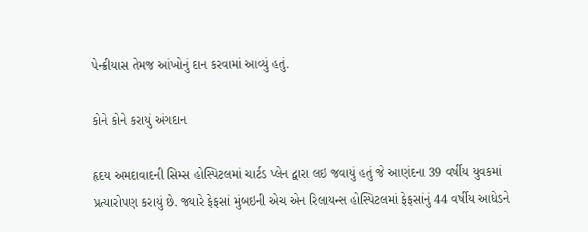પેન્ક્રીયાસ તેમજ આંખોનું દાન કરવામાં આવ્યું હતું.

કોને કોને કરાયું અંગદાન

હૃદય અમદાવાદની સિમ્સ હોસ્પિટલમાં ચાર્ટડ પ્લેન દ્વારા લઇ જવાયું હતું જે આણંદના 39 વર્ષીય યુવકમાં પ્રત્યારોપણ કરાયું છે. જ્યારે ફેફસાં મુંબઇની એચ એન રિલાયન્સ હોસ્પિટલમાં ફેફસાંનું 44 વર્ષીય આધેડને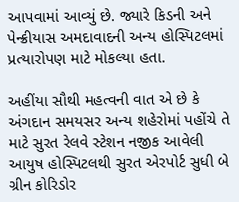આપવામાં આવ્યું છે. જ્યારે કિડની અને પેન્ક્રીયાસ અમદાવાદની અન્ય હોસ્પિટલમાં પ્રત્યારોપણ માટે મોકલ્યા હતા.

અહીંયા સૌથી મહત્વની વાત એ છે કે અંગદાન સમયસર અન્ય શહેરોમાં પહોંચે તે માટે સુરત રેલવે સ્ટેશન નજીક આવેલી આયુષ હોસ્પિટલથી સુરત એરપોર્ટ સુધી બે ગ્રીન કોરિડોર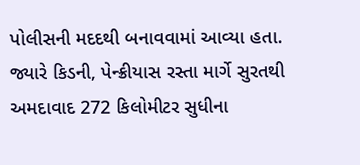પોલીસની મદદથી બનાવવામાં આવ્યા હતા. જ્યારે કિડની, પેન્ક્રીયાસ રસ્તા માર્ગે સુરતથી અમદાવાદ 272 કિલોમીટર સુધીના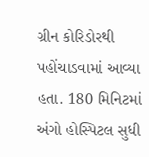ગ્રીન કોરિડોરથી પહોંચાડવામાં આવ્યા હતા. 180 મિનિટમાં અંગો હોસ્પિટલ સુધી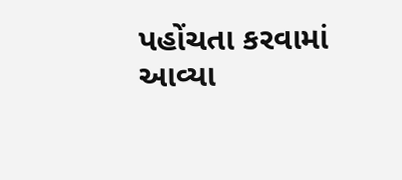પહોંચતા કરવામાં આવ્યા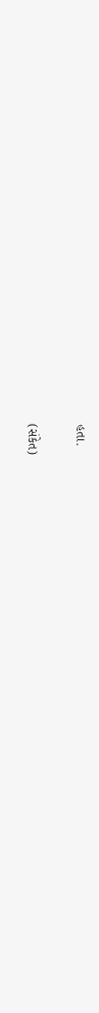હતા.

(સંકેત)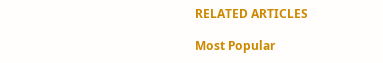RELATED ARTICLES

Most Popular